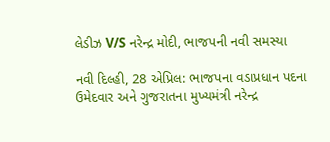લેડીઝ V/S નરેન્દ્ર મોદી, ભાજપની નવી સમસ્યા

નવી દિલ્હી, 28 એપ્રિલ: ભાજપના વડાપ્રધાન પદના ઉમેદવાર અને ગુજરાતના મુખ્યમંત્રી નરેન્દ્ર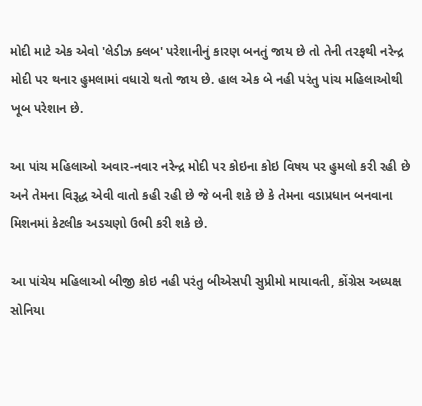મોદી માટે એક એવો 'લેડીઝ ક્લબ' પરેશાનીનું કારણ બનતું જાય છે તો તેની તરફથી નરેન્દ્ર મોદી પર થનાર હુમલામાં વધારો થતો જાય છે. હાલ એક બે નહી પરંતુ પાંચ મહિલાઓથી ખૂબ પરેશાન છે.

આ પાંચ મહિલાઓ અવાર-નવાર નરેન્દ્ર મોદી પર કોઇના કોઇ વિષય પર હુમલો કરી રહી છે અને તેમના વિરૂદ્ધ એવી વાતો કહી રહી છે જે બની શકે છે કે તેમના વડાપ્રધાન બનવાના મિશનમાં કેટલીક અડચણો ઉભી કરી શકે છે.

આ પાંચેય મહિલાઓ બીજી કોઇ નહી પરંતુ બીએસપી સુપ્રીમો માયાવતી, કોંગ્રેસ અધ્યક્ષ સોનિયા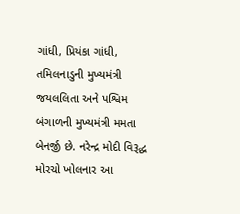ગાંધી, પ્રિયંકા ગાંધી, તમિલનાડુની મુખ્યમંત્રી જયલલિતા અને પશ્વિમ બંગાળની મુખ્યમંત્રી મમતા બેનર્જી છે. નરેન્દ્ર મોદી વિરૂદ્ધ મોરચો ખોલનાર આ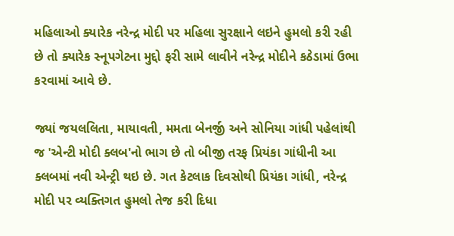મહિલાઓ ક્યારેક નરેન્દ્ર મોદી પર મહિલા સુરક્ષાને લઇને હુમલો કરી રહી છે તો ક્યારેક સ્નૂપગેટના મુદ્દો ફરી સામે લાવીને નરેન્દ્ર મોદીને કઠેડામાં ઉભા કરવામાં આવે છે.

જ્યાં જયલલિતા, માયાવતી, મમતા બેનર્જી અને સોનિયા ગાંધી પહેલાંથી જ 'એન્ટી મોદી ક્લબ'નો ભાગ છે તો બીજી તરફ પ્રિયંકા ગાંધીની આ ક્લબમાં નવી એન્ટ્રી થઇ છે. ગત કેટલાક દિવસોથી પ્રિયંકા ગાંધી, નરેન્દ્ર મોદી પર વ્યક્તિગત હુમલો તેજ કરી દિધા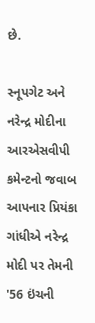છે.

સ્નૂપગેટ અને નરેન્દ્ર મોદીના આરએસવીપી કમેન્ટનો જવાબ આપનાર પ્રિયંકા ગાંધીએ નરેન્દ્ર મોદી પર તેમની '56 ઇંચની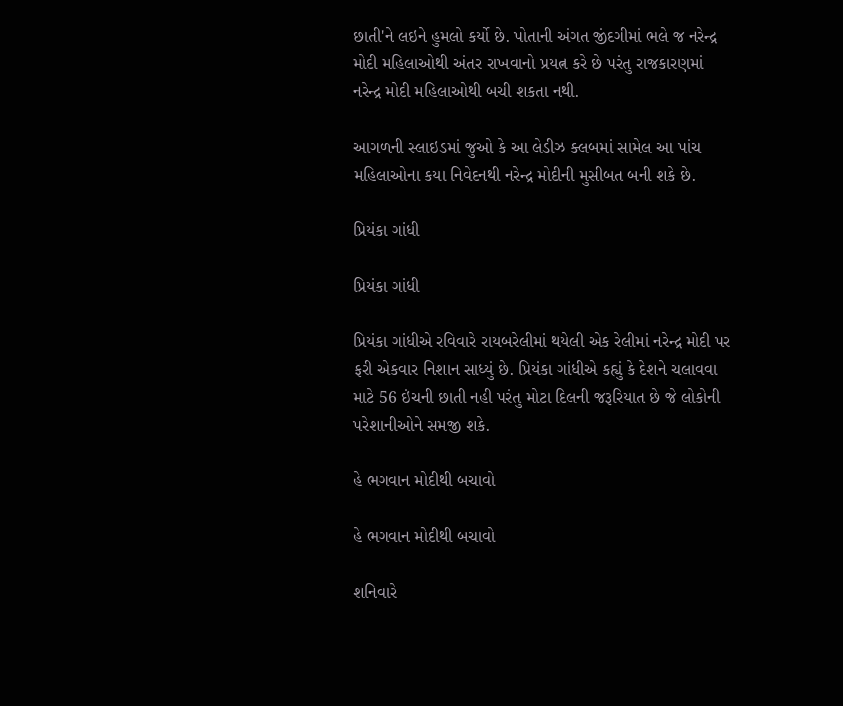છાતી'ને લઇને હુમલો કર્યો છે. પોતાની અંગત જીંદગીમાં ભલે જ નરેન્દ્ર મોદી મહિલાઓથી અંતર રાખવાનો પ્રયત્ન કરે છે પરંતુ રાજકારણમાં નરેન્દ્ર મોદી મહિલાઓથી બચી શકતા નથી.

આગળની સ્લાઇડમાં જુઓ કે આ લેડીઝ ક્લબમાં સામેલ આ પાંચ મહિલાઓના કયા નિવેદનથી નરેન્દ્ર મોદીની મુસીબત બની શકે છે.

પ્રિયંકા ગાંધી

પ્રિયંકા ગાંધી

પ્રિયંકા ગાંધીએ રવિવારે રાયબરેલીમાં થયેલી એક રેલીમાં નરેન્દ્ર મોદી પર ફરી એકવાર નિશાન સાધ્યું છે. પ્રિયંકા ગાંધીએ કહ્યું કે દેશને ચલાવવા માટે 56 ઇંચની છાતી નહી પરંતુ મોટા દિલની જરૂરિયાત છે જે લોકોની પરેશાનીઓને સમજી શકે.

હે ભગવાન મોદીથી બચાવો

હે ભગવાન મોદીથી બચાવો

શનિવારે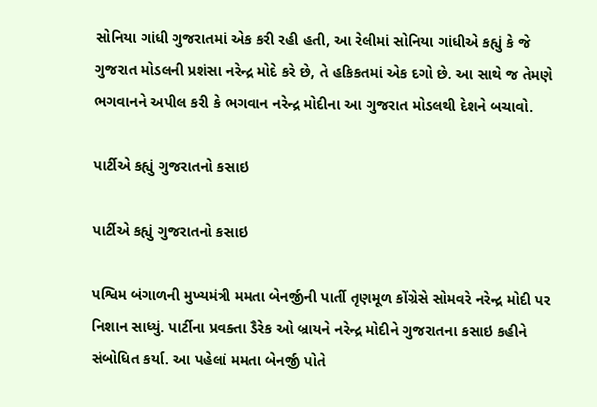સોનિયા ગાંધી ગુજરાતમાં એક કરી રહી હતી, આ રેલીમાં સોનિયા ગાંધીએ કહ્યું કે જે ગુજરાત મોડલની પ્રશંસા નરેન્દ્ર મોદે કરે છે, તે હકિકતમાં એક દગો છે. આ સાથે જ તેમણે ભગવાનને અપીલ કરી કે ભગવાન નરેન્દ્ર મોદીના આ ગુજરાત મોડલથી દેશને બચાવો.

પાર્ટીએ કહ્યું ગુજરાતનો કસાઇ

પાર્ટીએ કહ્યું ગુજરાતનો કસાઇ

પશ્વિમ બંગાળની મુખ્યમંત્રી મમતા બેનર્જીની પાર્તી તૃણમૂળ કોંગ્રેસે સોમવરે નરેન્દ્ર મોદી પર નિશાન સાધ્યું. પાર્ટીના પ્રવક્તા ડૈરેક ઓ બ્રાયને નરેન્દ્ર મોદીને ગુજરાતના કસાઇ કહીને સંબોધિત કર્યા. આ પહેલાં મમતા બેનર્જી પોતે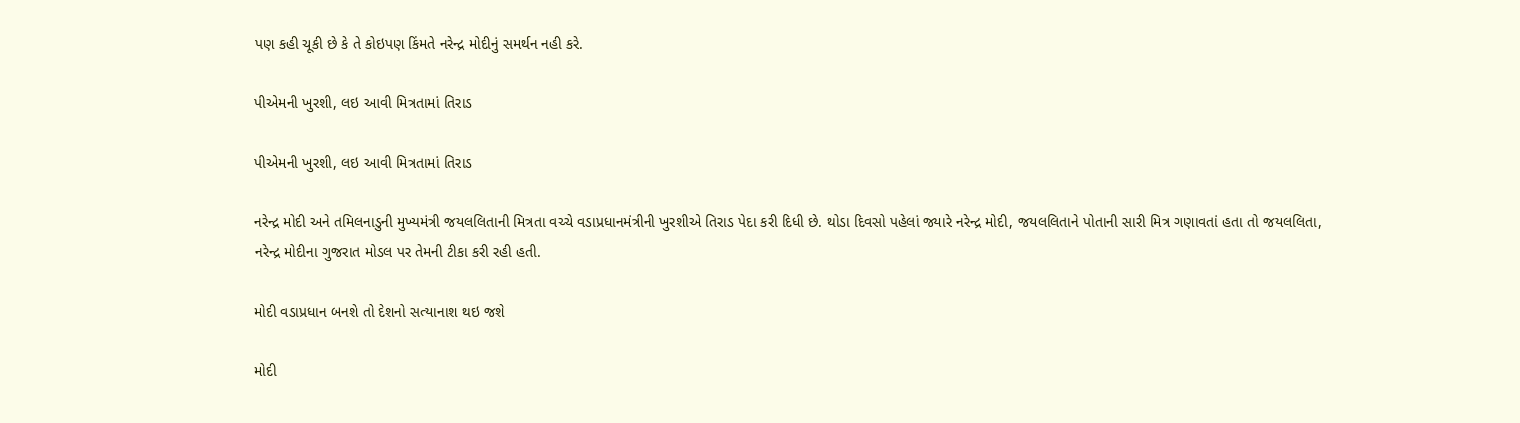પણ કહી ચૂકી છે કે તે કોઇપણ કિંમતે નરેન્દ્ર મોદીનું સમર્થન નહી કરે.

પીએમની ખુરશી, લઇ આવી મિત્રતામાં તિરાડ

પીએમની ખુરશી, લઇ આવી મિત્રતામાં તિરાડ

નરેન્દ્ર મોદી અને તમિલનાડુની મુખ્યમંત્રી જયલલિતાની મિત્રતા વચ્ચે વડાપ્રધાનમંત્રીની ખુરશીએ તિરાડ પેદા કરી દિધી છે. થોડા દિવસો પહેલાં જ્યારે નરેન્દ્ર મોદી, જયલલિતાને પોતાની સારી મિત્ર ગણાવતાં હતા તો જયલલિતા, નરેન્દ્ર મોદીના ગુજરાત મોડલ પર તેમની ટીકા કરી રહી હતી.

મોદી વડાપ્રધાન બનશે તો દેશનો સત્યાનાશ થઇ જશે

મોદી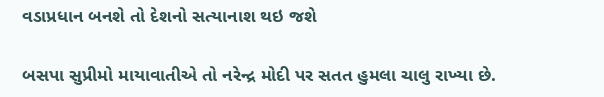વડાપ્રધાન બનશે તો દેશનો સત્યાનાશ થઇ જશે

બસપા સુપ્રીમો માયાવાતીએ તો નરેન્દ્ર મોદી પર સતત હુમલા ચાલુ રાખ્યા છે.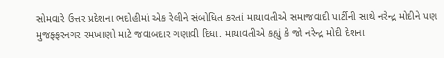સોમવારે ઉત્તર પ્રદેશના ભદોહીમાં એક રેલીને સંબોધિત કરતાં માયાવતીએ સમાજવાદી પાર્ટીની સાથે નરેન્દ્ર મોદીને પણ મુજફ્ફરનગર રમખાણો માટે જવાબદાર ગણાવી દિધા. માયાવતીએ કહ્યું કે જો નરેન્દ્ર મોદી દેશના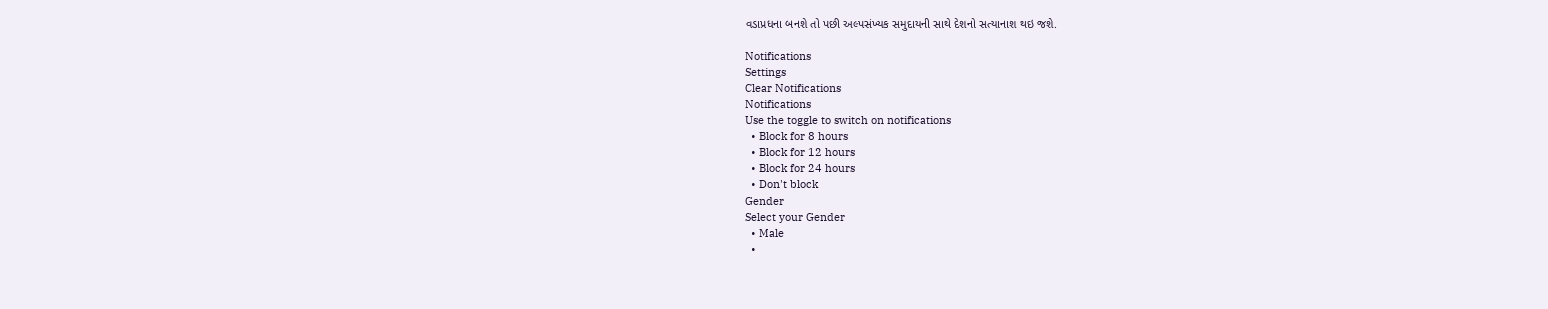વડાપ્રધના બનશે તો પછી અલ્પસંખ્યક સમુદાયની સાથે દેશનો સત્યાનાશ થઇ જશે.

Notifications
Settings
Clear Notifications
Notifications
Use the toggle to switch on notifications
  • Block for 8 hours
  • Block for 12 hours
  • Block for 24 hours
  • Don't block
Gender
Select your Gender
  • Male
  •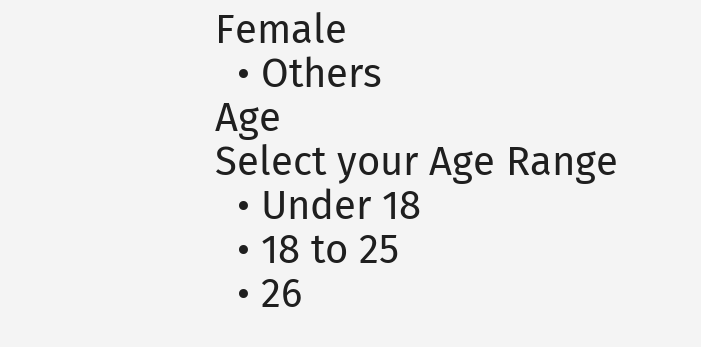Female
  • Others
Age
Select your Age Range
  • Under 18
  • 18 to 25
  • 26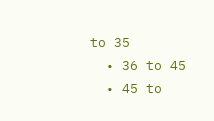to 35
  • 36 to 45
  • 45 to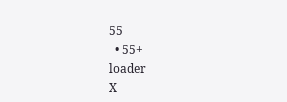55
  • 55+
loader
X